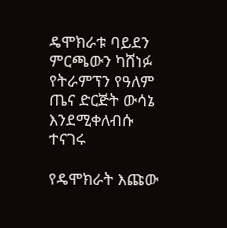ዴሞክራቱ ባይደን ምርጫውን ካሸነፉ የትራምፕን የዓለም ጤና ድርጅት ውሳኔ እንደሚቀለብሱ ተናገሩ

የዴሞክራት እጩው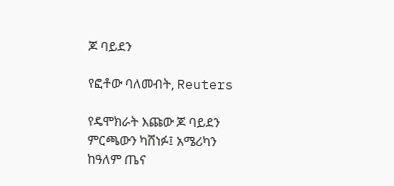ጆ ባይደን

የፎቶው ባለመብት, Reuters

የዴሞክራት እጩው ጆ ባይደን ምርጫውን ካሸነፉ፤ አሜሪካን ከዓለም ጤና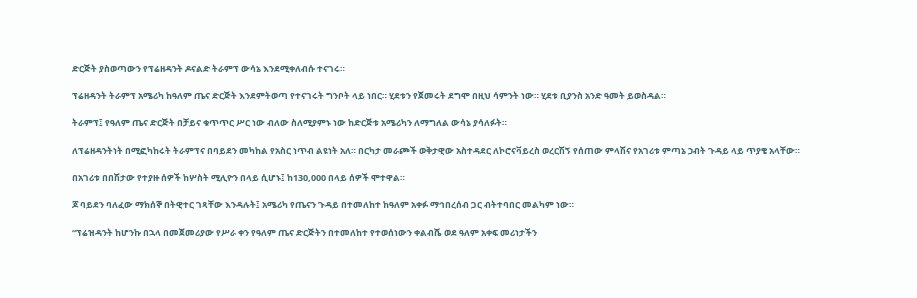ድርጅት ያስወጣውን የፕሬዘዳንት ዶናልድ ትራምፕ ውሳኔ እንደሚቀለብሱ ተናገሩ።

ፕሬዘዳንት ትራምፕ አሜሪካ ከዓለም ጤና ድርጅት እንደምትወጣ የተናገሩት ግንቦት ላይ ነበር። ሂደቱን የጀመሩት ደግሞ በዚህ ሳምንት ነው። ሂደቱ ቢያንስ አንድ ዓመት ይወስዳል።

ትራምፕ፤ የዓለም ጤና ድርጅት በቻይና ቁጥጥር ሥር ነው ብለው ስለሚያምኑ ነው ከድርጅቱ አሜሪካን ለማግለል ውሳኔ ያሳለፉት።

ለፕሬዘዳንትነት በሚፎካከሩት ትራምፕና በባይደን መካከል የአስር ነጥብ ልዩነት አለ። በርካታ መራጮች ወቅታዊው አስተዳደር ለኮሮናቫይረስ ወረርሽኝ የሰጠው ምላሽና የአገሪቱ ምጣኔ ኃብት ጉዳይ ላይ ጥያቄ አላቸው።

በአገሪቱ በበሽታው የተያዙ ሰዎች ከሦስት ሚሊዮን በላይ ሲሆኑ፤ ከ130,000 በላይ ሰዎች ሞተዋል።

ጆ ባይደን ባለፈው ማክሰኞ በትዊተር ገጻቸው እንዳሉት፤ አሜሪካ የጤናን ጉዳይ በተመለከተ ከዓለም አቀፉ ማኅበረሰብ ጋር ብትተባበር መልካም ነው።

“ፕሬዝዳንት ከሆንኩ በኋላ በመጀመሪያው የሥራ ቀን የዓለም ጤና ድርጅትን በተመለከተ የተወሰነውን ቀልብሼ ወደ ዓለም አቀፍ መሪነታችን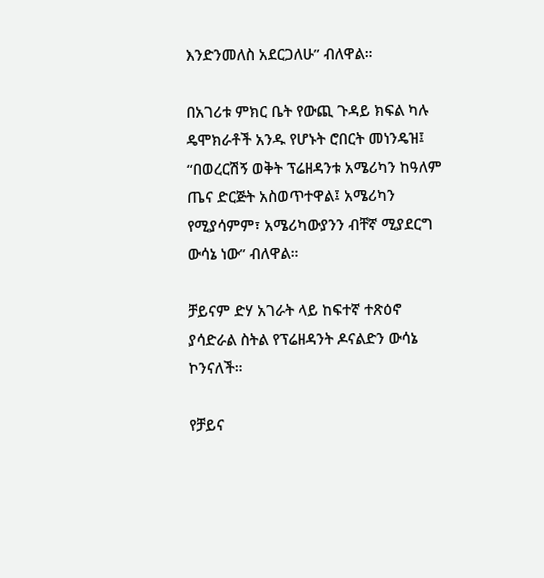እንድንመለስ አደርጋለሁ” ብለዋል።

በአገሪቱ ምክር ቤት የውጪ ጉዳይ ክፍል ካሉ ዴሞክራቶች አንዱ የሆኑት ሮበርት መነንዴዝ፤ “በወረርሽኝ ወቅት ፕሬዘዳንቱ አሜሪካን ከዓለም ጤና ድርጅት አስወጥተዋል፤ አሜሪካን የሚያሳምም፣ አሜሪካውያንን ብቸኛ ሚያደርግ ውሳኔ ነው” ብለዋል።

ቻይናም ድሃ አገራት ላይ ከፍተኛ ተጽዕኖ ያሳድራል ስትል የፕሬዘዳንት ዶናልድን ውሳኔ ኮንናለች።

የቻይና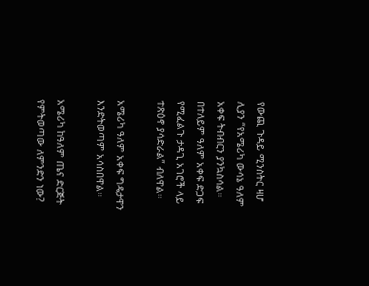የውጪ ጉዳይ ሚንስትር ዛሆ ሊያን “የአሜሪካ ውሳኔ ዓለም አቀፍ ትብብርን ያንኳስሳል። በተለይም ዓለም አቀፍ ድጋፍ የሚፈልጉ ታዳጊ አገሮች ላይ ተጽዕኖ ያሳድራል” ብለዋል።

አሜሪካ ዓለም አቀፍ ግዴታዋን እንድትወጣም አሳስበዋል።

አሜሪካ ከዓለም ጤና ድርጅት የምትወጣው ለምንድን ነው?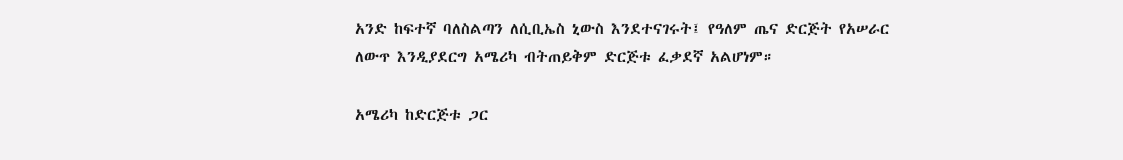አንድ ከፍተኛ ባለስልጣን ለሲቢኤስ ኒውስ እንደተናገሩት፤ የዓለም ጤና ድርጅት የአሠራር ለውጥ እንዲያደርግ አሜሪካ ብትጠይቅም ድርጅቱ ፈቃደኛ አልሆነም።

አሜሪካ ከድርጅቱ ጋር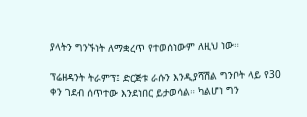ያላትን ግንኙነት ለማቋረጥ የተወሰነውም ለዚህ ነው።

ፕሬዘዳንት ትራምፕ፤ ድርጅቱ ራሱን እንዲያሻሽል ግንቦት ላይ የ30 ቀን ገደብ ሰጥተው እንደነበር ይታወሳል። ካልሆነ ግን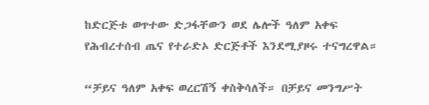ከድርጅቱ ወጥተው ድጋፋቸውን ወደ ሌሎች ዓለም አቀፍ የሕብረተሰብ ጤና የተራድኦ ድርጅቶች እንደሚያዞሩ ተናግረዋል።

“ቻይና ዓለም አቀፍ ወረርሽኝ ቀስቅሳለች። በቻይና መንግሥት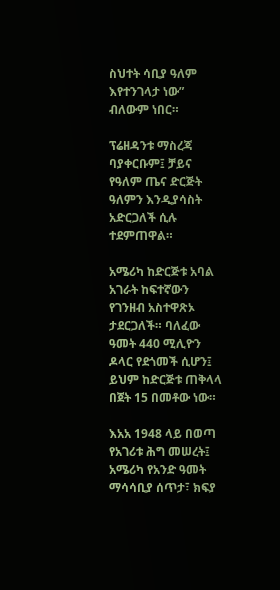ስህተት ሳቢያ ዓለም እየተንገላታ ነው” ብለውም ነበር።

ፕሬዘዳንቱ ማስረጃ ባያቀርቡም፤ ቻይና የዓለም ጤና ድርጅት ዓለምን እንዲያሳስት አድርጋለች ሲሉ ተደምጠዋል።

አሜሪካ ከድርጅቱ አባል አገራት ከፍተኛውን የገንዘብ አስተዋጽኦ ታደርጋለች። ባለፈው ዓመት 440 ሚሊዮን ዶላር የደጎመች ሲሆን፤ ይህም ከድርጅቱ ጠቅላላ በጀት 15 በመቶው ነው።

እአአ 1948 ላይ በወጣ የአገሪቱ ሕግ መሠረት፤ አሜሪካ የአንድ ዓመት ማሳሳቢያ ሰጥታ፣ ክፍያ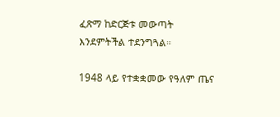ፈጽማ ከድርጅቱ መውጣት እንደምትችል ተደንግጓል።

1948 ላይ የተቋቋመው የዓለም ጤና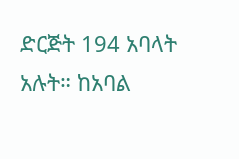ድርጅት 194 አባላት አሉት። ከአባል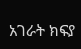አገራት ክፍያ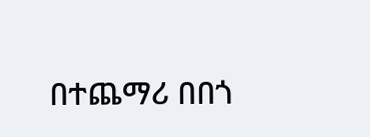በተጨማሪ በበጎ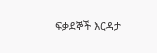ፍቃደኞች እርዳታ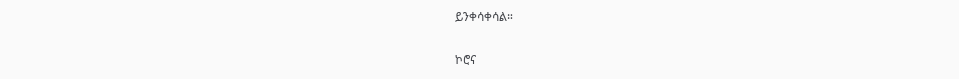ይንቀሳቀሳል።

ኮሮና